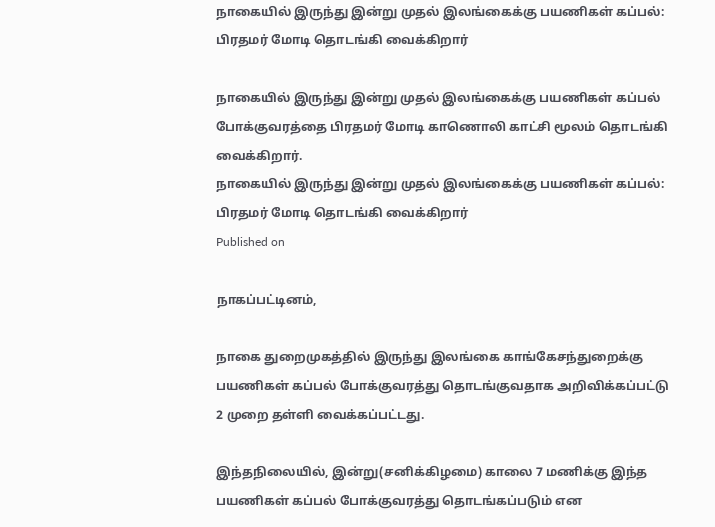நாகையில் இருந்து இன்று முதல் இலங்கைக்கு பயணிகள் கப்பல்: பிரதமர் மோடி தொடங்கி வைக்கிறார்

நாகையில் இருந்து இன்று முதல் இலங்கைக்கு பயணிகள் கப்பல் போக்குவரத்தை பிரதமர் மோடி காணொலி காட்சி மூலம் தொடங்கி வைக்கிறார்.
நாகையில் இருந்து இன்று முதல் இலங்கைக்கு பயணிகள் கப்பல்: பிரதமர் மோடி தொடங்கி வைக்கிறார்
Published on

நாகப்பட்டினம்,

நாகை துறைமுகத்தில் இருந்து இலங்கை காங்கேசந்துறைக்கு பயணிகள் கப்பல் போக்குவரத்து தொடங்குவதாக அறிவிக்கப்பட்டு 2 முறை தள்ளி வைக்கப்பட்டது.

இந்தநிலையில், இன்று(சனிக்கிழமை) காலை 7 மணிக்கு இந்த பயணிகள் கப்பல் போக்குவரத்து தொடங்கப்படும் என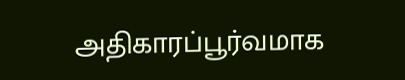அதிகாரப்பூர்வமாக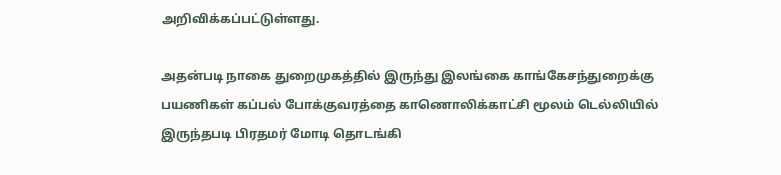அறிவிக்கப்பட்டுள்ளது.

அதன்படி நாகை துறைமுகத்தில் இருந்து இலங்கை காங்கேசந்துறைக்கு பயணிகள் கப்பல் போக்குவரத்தை காணொலிக்காட்சி மூலம் டெல்லியில் இருந்தபடி பிரதமர் மோடி தொடங்கி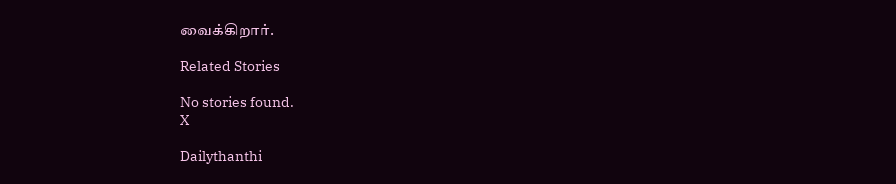வைக்கிறார்.

Related Stories

No stories found.
X

Dailythanthi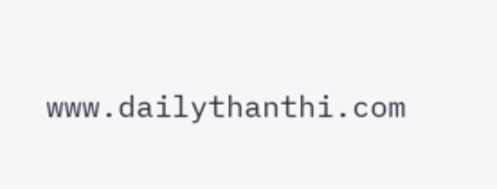www.dailythanthi.com